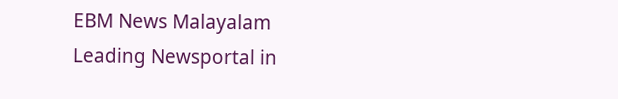EBM News Malayalam
Leading Newsportal in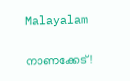Malayalam

നാണക്കേട്!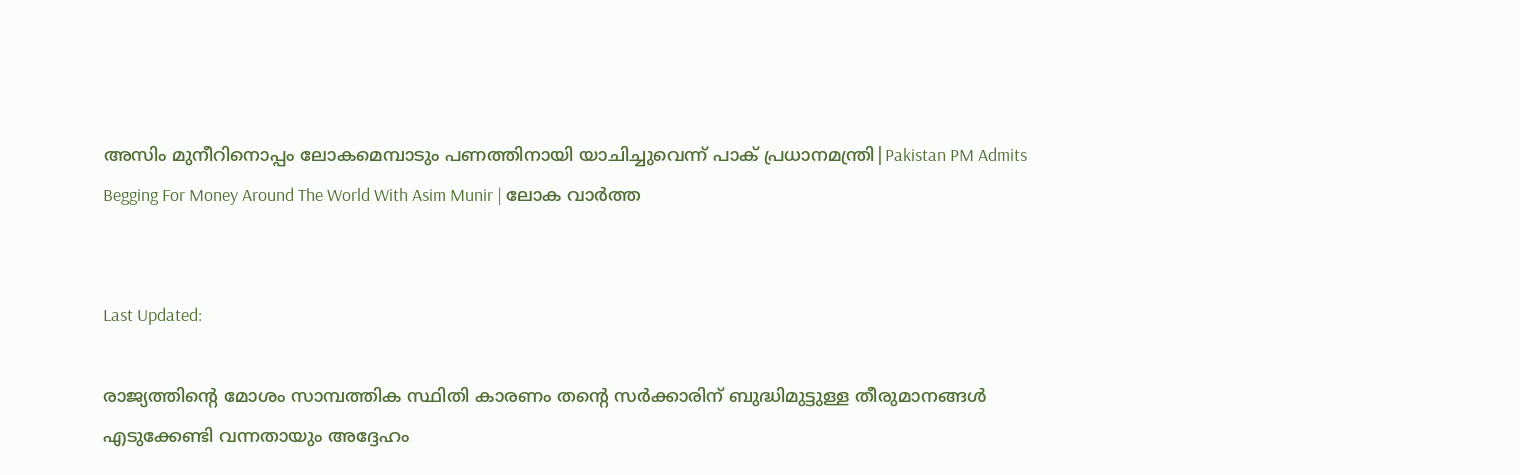അസിം മുനീറിനൊപ്പം ലോകമെമ്പാടും പണത്തിനായി യാചിച്ചുവെന്ന് പാക് പ്രധാനമന്ത്രി|Pakistan PM Admits Begging For Money Around The World With Asim Munir | ലോക വാർത്ത


Last Updated:

രാജ്യത്തിന്റെ മോശം സാമ്പത്തിക സ്ഥിതി കാരണം തന്റെ സർക്കാരിന് ബുദ്ധിമുട്ടുള്ള തീരുമാനങ്ങൾ എടുക്കേണ്ടി വന്നതായും അദ്ദേഹം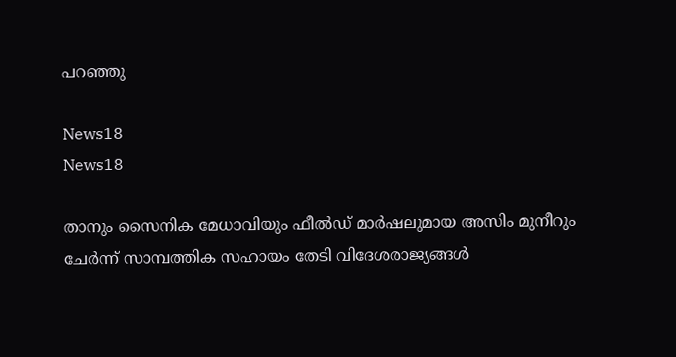പറഞ്ഞു

News18
News18

താനും സൈനിക മേധാവിയും ഫീൽഡ് മാർഷലുമായ അസിം മുനീറും ചേർന്ന് സാമ്പത്തിക സഹായം തേടി വിദേശരാജ്യങ്ങൾ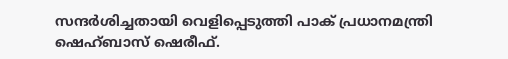സന്ദർശിച്ചതായി വെളിപ്പെടുത്തി പാക് പ്രധാനമന്ത്രി ഷെഹ്ബാസ് ഷെരീഫ്.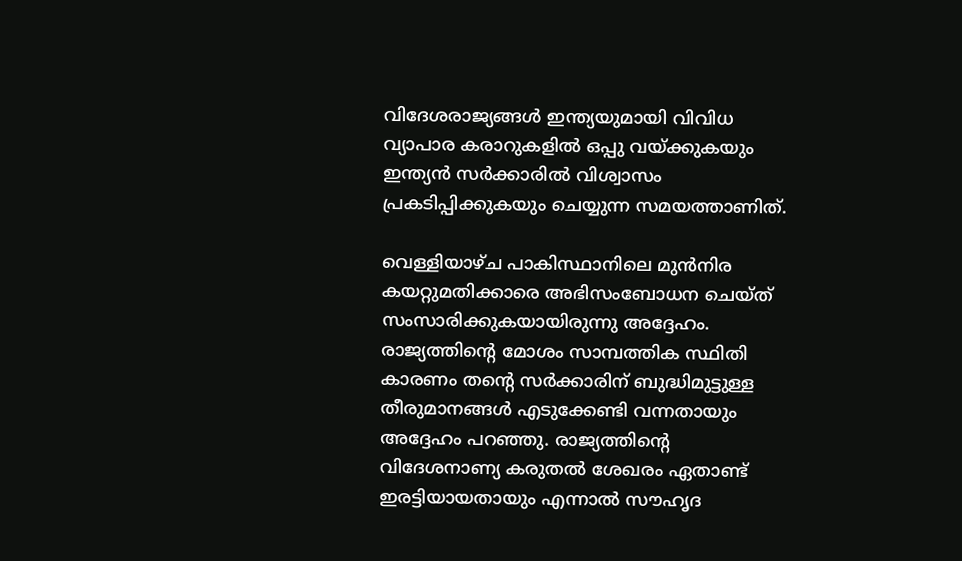വിദേശരാജ്യങ്ങൾ ഇന്ത്യയുമായി വിവിധ വ്യാപാര കരാറുകളിൽ ഒപ്പു വയ്ക്കുകയും ഇന്ത്യൻ സർക്കാരിൽ വിശ്വാസം പ്രകടിപ്പിക്കുകയും ചെയ്യുന്ന സമയത്താണിത്.

വെള്ളിയാഴ്ച പാകിസ്ഥാനിലെ മുൻനിര കയറ്റുമതിക്കാരെ അഭിസംബോധന ചെയ്ത് സംസാരിക്കുകയായിരുന്നു അദ്ദേഹം. രാജ്യത്തിന്റെ മോശം സാമ്പത്തിക സ്ഥിതി കാരണം തന്റെ സർക്കാരിന് ബുദ്ധിമുട്ടുള്ള തീരുമാനങ്ങൾ എടുക്കേണ്ടി വന്നതായും അദ്ദേഹം പറഞ്ഞു. രാജ്യത്തിന്റെ വിദേശനാണ്യ കരുതൽ ശേഖരം ഏതാണ്ട് ഇരട്ടിയായതായും എന്നാൽ സൗഹൃദ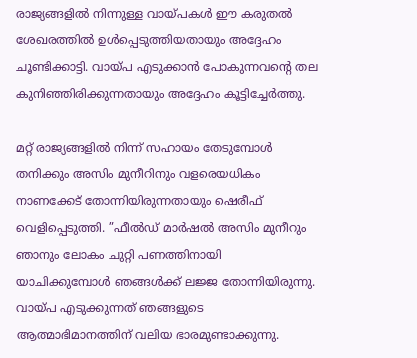രാജ്യങ്ങളിൽ നിന്നുള്ള വായ്പകൾ ഈ കരുതൽ ശേഖരത്തിൽ ഉൾപ്പെടുത്തിയതായും അദ്ദേഹം ചൂണ്ടിക്കാട്ടി. വായ്പ എടുക്കാൻ പോകുന്നവന്റെ തല കുനിഞ്ഞിരിക്കുന്നതായും അദ്ദേഹം കൂട്ടിച്ചേർത്തു.

മറ്റ് രാജ്യങ്ങളിൽ നിന്ന് സഹായം തേടുമ്പോൾ തനിക്കും അസിം മുനീറിനും വളരെയധികം നാണക്കേട് തോന്നിയിരുന്നതായും ഷെരീഫ് വെളിപ്പെടുത്തി. ”ഫീൽഡ് മാർഷൽ അസിം മുനീറും ഞാനും ലോകം ചുറ്റി പണത്തിനായി യാചിക്കുമ്പോൾ ഞങ്ങൾക്ക് ലജ്ജ തോന്നിയിരുന്നു. വായ്പ എടുക്കുന്നത് ഞങ്ങളുടെ ആത്മാഭിമാനത്തിന് വലിയ ഭാരമുണ്ടാക്കുന്നു.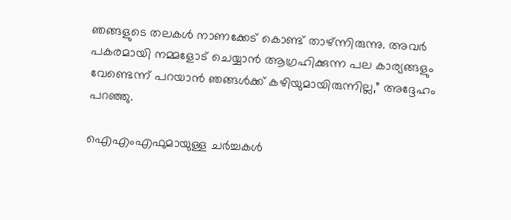ഞങ്ങളുടെ തലകൾ നാണക്കേട് കൊണ്ട് താഴ്ന്നിരുന്നു. അവർ പകരമായി നമ്മളോട് ചെയ്യാൻ ആഗ്രഹിക്കുന്ന പല കാര്യങ്ങളും വേണ്ടെന്ന് പറയാൻ ഞങ്ങൾക്ക് കഴിയുമായിരുന്നില്ല,” അദ്ദേഹം പറഞ്ഞു.

ഐഎംഎഫുമായുള്ള ചർച്ചകൾ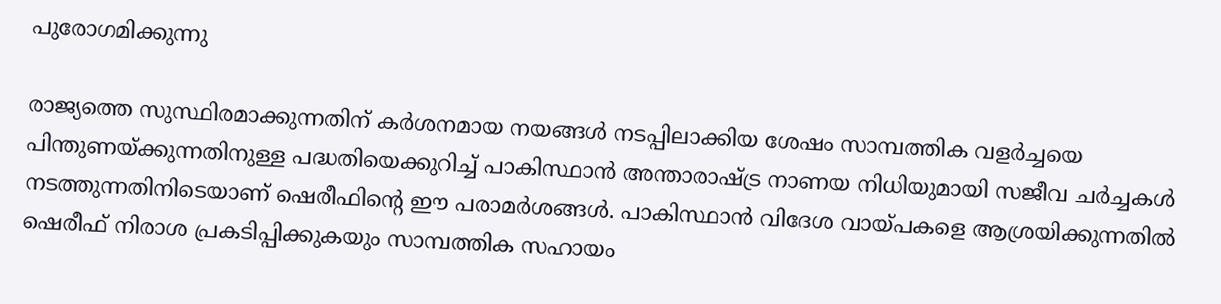പുരോഗമിക്കുന്നു

രാജ്യത്തെ സുസ്ഥിരമാക്കുന്നതിന് കർശനമായ നയങ്ങൾ നടപ്പിലാക്കിയ ശേഷം സാമ്പത്തിക വളർച്ചയെ പിന്തുണയ്ക്കുന്നതിനുള്ള പദ്ധതിയെക്കുറിച്ച് പാകിസ്ഥാൻ അന്താരാഷ്ട്ര നാണയ നിധിയുമായി സജീവ ചർച്ചകൾ നടത്തുന്നതിനിടെയാണ് ഷെരീഫിന്റെ ഈ പരാമർശങ്ങൾ. പാകിസ്ഥാൻ വിദേശ വായ്പകളെ ആശ്രയിക്കുന്നതിൽ ഷെരീഫ് നിരാശ പ്രകടിപ്പിക്കുകയും സാമ്പത്തിക സഹായം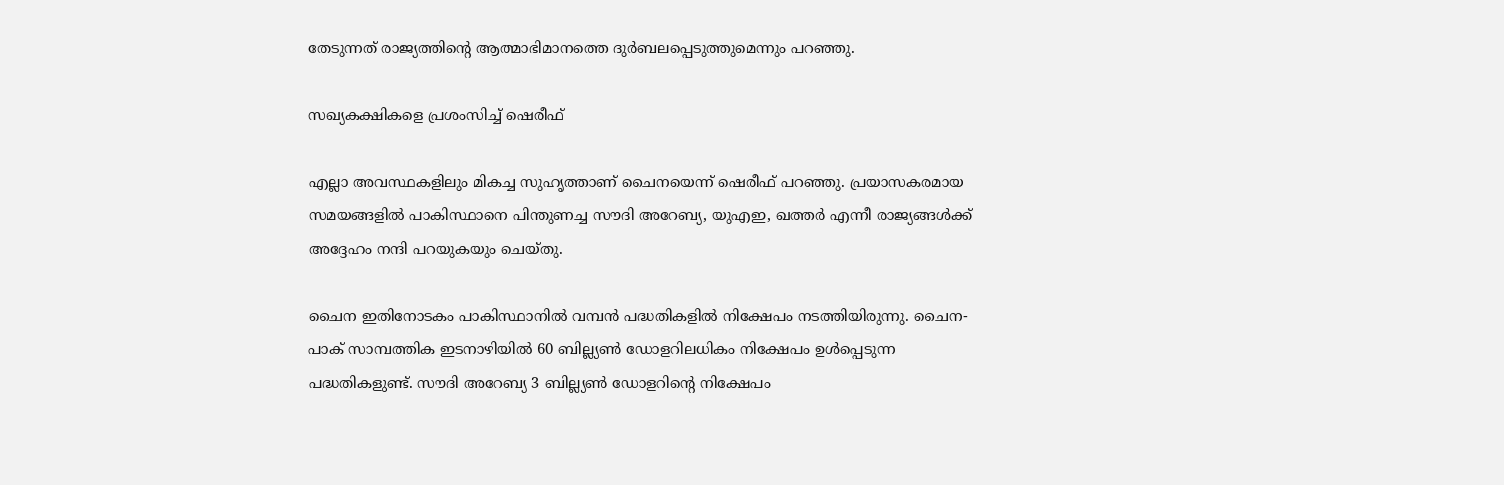തേടുന്നത് രാജ്യത്തിന്റെ ആത്മാഭിമാനത്തെ ദുർബലപ്പെടുത്തുമെന്നും പറഞ്ഞു.

സഖ്യകക്ഷികളെ പ്രശംസിച്ച് ഷെരീഫ്

എല്ലാ അവസ്ഥകളിലും മികച്ച സുഹൃത്താണ് ചൈനയെന്ന് ഷെരീഫ് പറഞ്ഞു. പ്രയാസകരമായ സമയങ്ങളിൽ പാകിസ്ഥാനെ പിന്തുണച്ച സൗദി അറേബ്യ, യുഎഇ, ഖത്തർ എന്നീ രാജ്യങ്ങൾക്ക് അദ്ദേഹം നന്ദി പറയുകയും ചെയ്തു.

ചൈന ഇതിനോടകം പാകിസ്ഥാനിൽ വമ്പൻ പദ്ധതികളിൽ നിക്ഷേപം നടത്തിയിരുന്നു. ചൈന-പാക് സാമ്പത്തിക ഇടനാഴിയിൽ 60 ബില്ല്യൺ ഡോളറിലധികം നിക്ഷേപം ഉൾപ്പെടുന്ന പദ്ധതികളുണ്ട്. സൗദി അറേബ്യ 3 ബില്ല്യൺ ഡോളറിന്റെ നിക്ഷേപം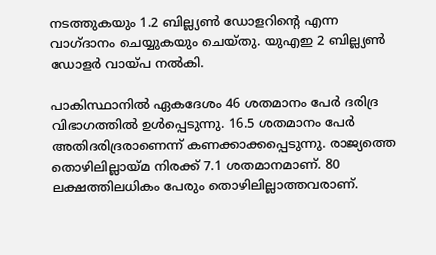നടത്തുകയും 1.2 ബില്ല്യൺ ഡോളറിന്റെ എന്ന വാഗ്ദാനം ചെയ്യുകയും ചെയ്തു. യുഎഇ 2 ബില്ല്യൺ ഡോളർ വായ്പ നൽകി.

പാകിസ്ഥാനിൽ ഏകദേശം 46 ശതമാനം പേർ ദരിദ്ര വിഭാഗത്തിൽ ഉൾപ്പെടുന്നു. 16.5 ശതമാനം പേർ അതിദരിദ്രരാണെന്ന് കണക്കാക്കപ്പെടുന്നു. രാജ്യത്തെ തൊഴിലില്ലായ്മ നിരക്ക് 7.1 ശതമാനമാണ്. 80 ലക്ഷത്തിലധികം പേരും തൊഴിലില്ലാത്തവരാണ്.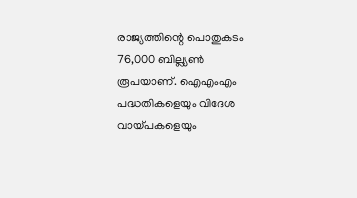രാജ്യത്തിന്റെ പൊതുകടം 76,000 ബില്ല്യൺ രൂപയാണ്. ഐഎംഎം പദ്ധതികളെയും വിദേശ വായ്പകളെയും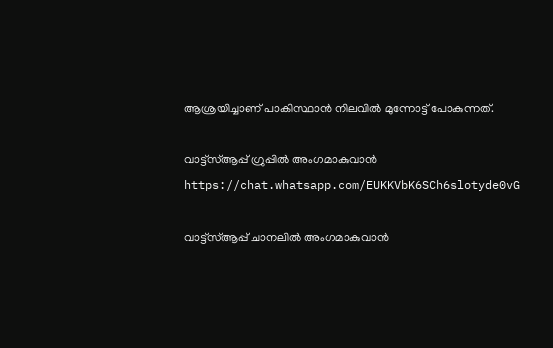ആശ്രയിച്ചാണ് പാകിസ്ഥാൻ നിലവിൽ മുന്നോട്ട് പോകുന്നത്.

വാട്ട്സ്ആപ്പ് ഗ്രുപ്പിൽ അംഗമാകുവാൻ
https://chat.whatsapp.com/EUKKVbK6SCh6slotyde0vG

വാട്ട്സ്ആപ്പ് ചാനലിൽ അംഗമാകുവാൻ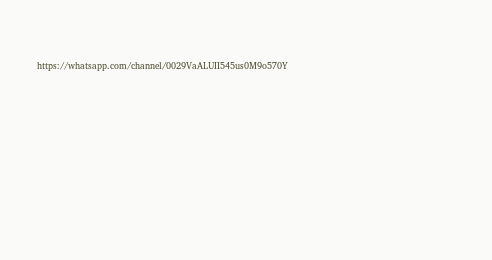https://whatsapp.com/channel/0029VaALUII545us0M9o570Y